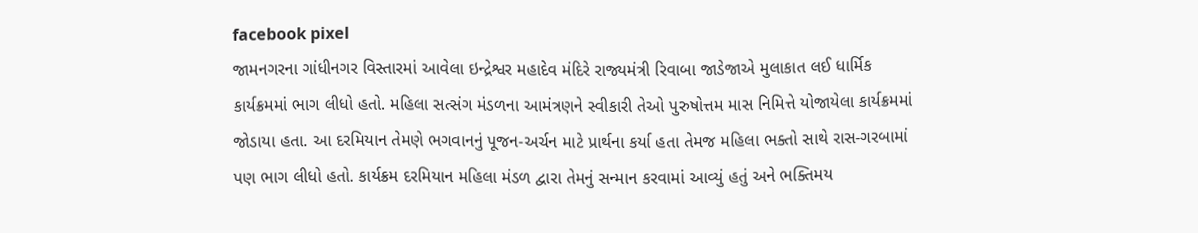facebook pixel
જામનગરના ગાંધીનગર વિસ્તારમાં આવેલા ઇન્દ્રેશ્વર મહાદેવ મંદિરે રાજ્યમંત્રી રિવાબા જાડેજાએ મુલાકાત લઈ ધાર્મિક કાર્યક્રમમાં ભાગ લીધો હતો. મહિલા સત્સંગ મંડળના આમંત્રણને સ્વીકારી તેઓ પુરુષોત્તમ માસ નિમિત્તે યોજાયેલા કાર્યક્રમમાં જોડાયા હતા. આ દરમિયાન તેમણે ભગવાનનું પૂજન-અર્ચન માટે પ્રાર્થના કર્યા હતા તેમજ મહિલા ભક્તો સાથે રાસ-ગરબામાં પણ ભાગ લીધો હતો. કાર્યક્રમ દરમિયાન મહિલા મંડળ દ્વારા તેમનું સન્માન કરવામાં આવ્યું હતું અને ભક્તિમય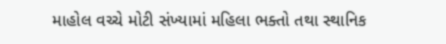માહોલ વચ્ચે મોટી સંખ્યામાં મહિલા ભક્તો તથા સ્થાનિક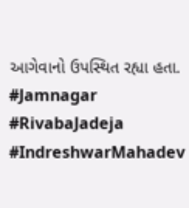આગેવાનો ઉપસ્થિત રહ્યા હતા. #Jamnagar #RivabaJadeja #IndreshwarMahadev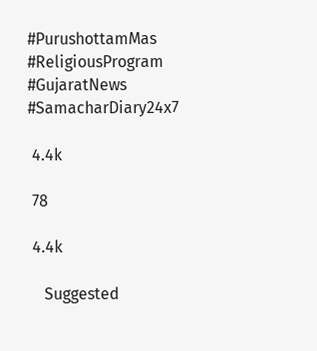#PurushottamMas #ReligiousProgram #GujaratNews #SamacharDiary24x7

 4.4k

 78

 4.4k

    Suggested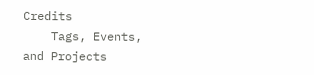Credits
    Tags, Events, and Projects